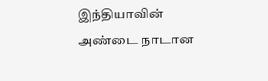இந்தியாவின் அண்டை நாடான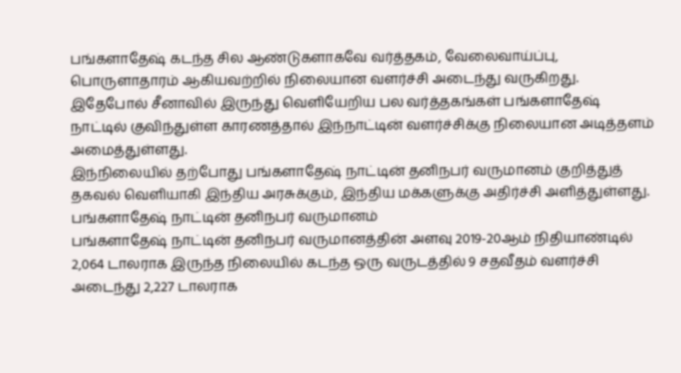பங்களாதேஷ் கடந்த சில ஆண்டுகளாகவே வர்த்தகம், வேலைவாய்ப்பு, பொருளாதாரம் ஆகியவற்றில் நிலையான வளர்ச்சி அடைந்து வருகிறது.
இதேபோல் சீனாவில் இருந்து வெளியேறிய பல வர்த்தகங்கள் பங்களாதேஷ் நாட்டில் குவிந்துள்ள காரணத்தால் இந்நாட்டின் வளர்ச்சிக்கு நிலையான அடித்தளம் அமைத்துள்ளது.
இந்நிலையில் தற்போது பங்களாதேஷ் நாட்டின் தனிநபர் வருமானம் குறித்துத் தகவல் வெளியாகி இந்திய அரசுக்கும், இந்திய மக்களுக்கு அதிர்ச்சி அளித்துள்ளது.
பங்களாதேஷ் நாட்டின் தனிநபர் வருமானம்
பங்களாதேஷ் நாட்டின் தனிநபர் வருமானத்தின் அளவு 2019-20ஆம் நிதியாண்டில் 2,064 டாலராக இருந்த நிலையில் கடந்த ஒரு வருடத்தில் 9 சதவீதம் வளர்ச்சி அடைந்து 2,227 டாலராக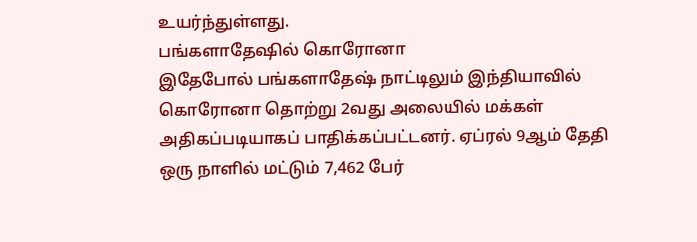உயர்ந்துள்ளது.
பங்களாதேஷில் கொரோனா
இதேபோல் பங்களாதேஷ் நாட்டிலும் இந்தியாவில் கொரோனா தொற்று 2வது அலையில் மக்கள் அதிகப்படியாகப் பாதிக்கப்பட்டனர். ஏப்ரல் 9ஆம் தேதி ஒரு நாளில் மட்டும் 7,462 பேர்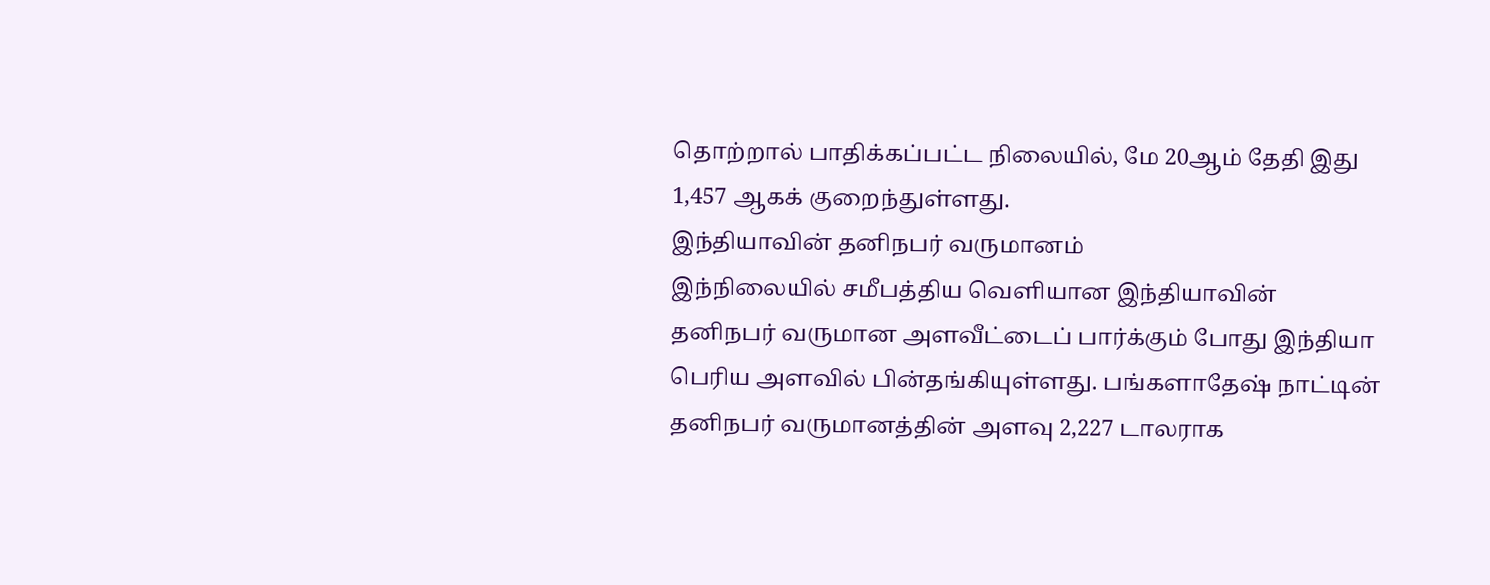தொற்றால் பாதிக்கப்பட்ட நிலையில், மே 20ஆம் தேதி இது 1,457 ஆகக் குறைந்துள்ளது.
இந்தியாவின் தனிநபர் வருமானம்
இந்நிலையில் சமீபத்திய வெளியான இந்தியாவின் தனிநபர் வருமான அளவீட்டைப் பார்க்கும் போது இந்தியா பெரிய அளவில் பின்தங்கியுள்ளது. பங்களாதேஷ் நாட்டின் தனிநபர் வருமானத்தின் அளவு 2,227 டாலராக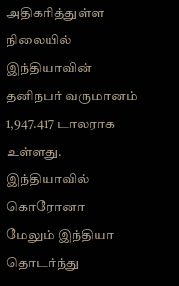அதிகரித்துள்ள நிலையில் இந்தியாவின் தனிநபர் வருமானம் 1,947.417 டாலராக உள்ளது.
இந்தியாவில் கொரோனா
மேலும் இந்தியா தொடர்ந்து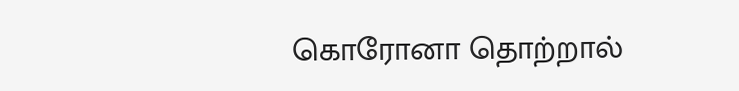கொரோனா தொற்றால்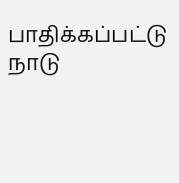பாதிக்கப்பட்டு நாடு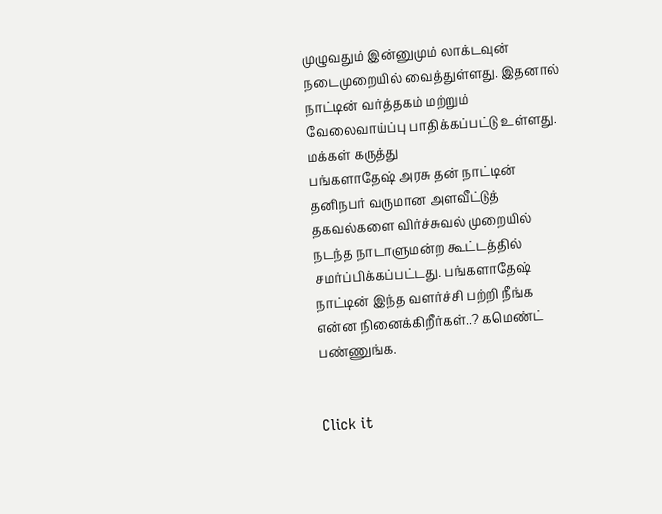முழுவதும் இன்னுமும் லாக்டவுன் நடைமுறையில் வைத்துள்ளது. இதனால் நாட்டின் வர்த்தகம் மற்றும் வேலைவாய்ப்பு பாதிக்கப்பட்டு உள்ளது.
மக்கள் கருத்து
பங்களாதேஷ் அரசு தன் நாட்டின் தனிநபர் வருமான அளவீட்டுத் தகவல்களை விர்ச்சுவல் முறையில் நடந்த நாடாளுமன்ற கூட்டத்தில் சமர்ப்பிக்கப்பட்டது. பங்களாதேஷ் நாட்டின் இந்த வளர்ச்சி பற்றி நீங்க என்ன நினைக்கிறீர்கள்..? கமெண்ட் பண்ணுங்க.


Click it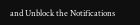and Unblock the Notifications